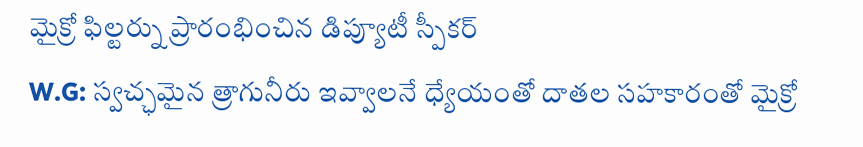మైక్రో ఫిల్టర్ను ప్రారంభించిన డిప్యూటీ స్పీకర్
W.G: స్వచ్ఛమైన త్రాగునీరు ఇవ్వాలనే ధ్యేయంతో దాతల సహకారంతో మైక్రో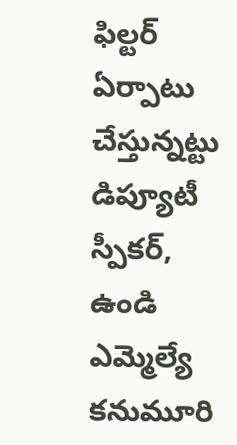ఫిల్టర్ ఏర్పాటు చేస్తున్నట్టు డిప్యూటీ స్పీకర్, ఉండి ఎమ్మెల్యే కనుమూరి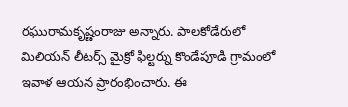రఘురామకృష్ణంరాజు అన్నారు. పాలకోడేరులో మిలియన్ లీటర్స్ మైక్రో ఫిల్టర్ను కొండేపూడి గ్రామంలో ఇవాళ ఆయన ప్రారంభించారు. ఈ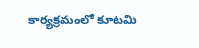కార్యక్రమంలో కూటమి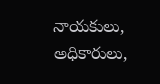నాయకులు, అధికారులు,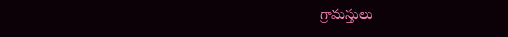గ్రామస్తులు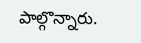పాల్గొన్నారు.